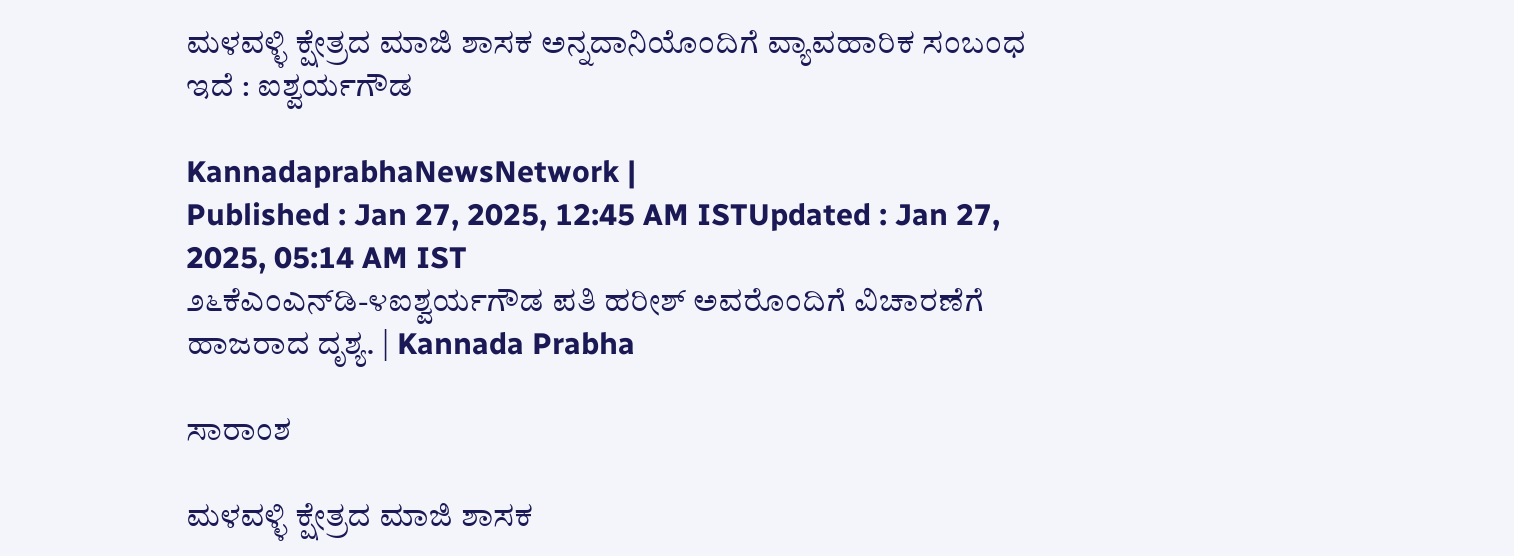ಮಳವಳ್ಳಿ ಕ್ಷೇತ್ರದ ಮಾಜಿ ಶಾಸಕ ಅನ್ನದಾನಿಯೊಂದಿಗೆ ವ್ಯಾವಹಾರಿಕ ಸಂಬಂಧ ಇದೆ : ಐಶ್ವರ್ಯಗೌಡ

KannadaprabhaNewsNetwork |
Published : Jan 27, 2025, 12:45 AM ISTUpdated : Jan 27, 2025, 05:14 AM IST
೨೬ಕೆಎಂಎನ್‌ಡಿ-೪ಐಶ್ವರ್ಯಗೌಡ ಪತಿ ಹರೀಶ್ ಅವರೊಂದಿಗೆ ವಿಚಾರಣೆಗೆ ಹಾಜರಾದ ದೃಶ್ಯ. | Kannada Prabha

ಸಾರಾಂಶ

ಮಳವಳ್ಳಿ ಕ್ಷೇತ್ರದ ಮಾಜಿ ಶಾಸಕ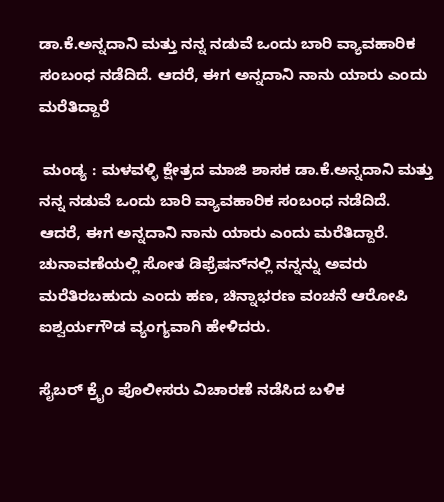ಡಾ.ಕೆ.ಅನ್ನದಾನಿ ಮತ್ತು ನನ್ನ ನಡುವೆ ಒಂದು ಬಾರಿ ವ್ಯಾವಹಾರಿಕ ಸಂಬಂಧ ನಡೆದಿದೆ. ಆದರೆ, ಈಗ ಅನ್ನದಾನಿ ನಾನು ಯಾರು ಎಂದು ಮರೆತಿದ್ದಾರೆ

 ಮಂಡ್ಯ : ಮಳವಳ್ಳಿ ಕ್ಷೇತ್ರದ ಮಾಜಿ ಶಾಸಕ ಡಾ.ಕೆ.ಅನ್ನದಾನಿ ಮತ್ತು ನನ್ನ ನಡುವೆ ಒಂದು ಬಾರಿ ವ್ಯಾವಹಾರಿಕ ಸಂಬಂಧ ನಡೆದಿದೆ. ಆದರೆ, ಈಗ ಅನ್ನದಾನಿ ನಾನು ಯಾರು ಎಂದು ಮರೆತಿದ್ದಾರೆ. ಚುನಾವಣೆಯಲ್ಲಿ ಸೋತ ಡಿಫ್ರೆಷನ್‌ನಲ್ಲಿ ನನ್ನನ್ನು ಅವರು ಮರೆತಿರಬಹುದು ಎಂದು ಹಣ, ಚಿನ್ನಾಭರಣ ವಂಚನೆ ಆರೋಪಿ ಐಶ್ವರ್ಯಗೌಡ ವ್ಯಂಗ್ಯವಾಗಿ ಹೇಳಿದರು.

ಸೈಬರ್ ಕ್ರೈಂ ಪೊಲೀಸರು ವಿಚಾರಣೆ ನಡೆಸಿದ ಬಳಿಕ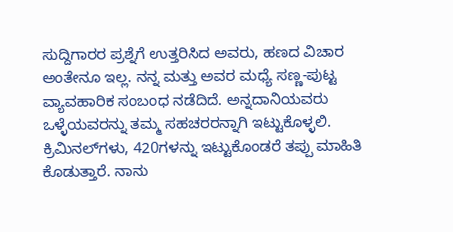ಸುದ್ದಿಗಾರರ ಪ್ರಶ್ನೆಗೆ ಉತ್ತರಿಸಿದ ಅವರು, ಹಣದ ವಿಚಾರ ಅಂತೇನೂ ಇಲ್ಲ. ನನ್ನ ಮತ್ತು ಅವರ ಮಧ್ಯೆ ಸಣ್ಣ-ಪುಟ್ಟ ವ್ಯಾವಹಾರಿಕ ಸಂಬಂಧ ನಡೆದಿದೆ. ಅನ್ನದಾನಿಯವರು ಒಳ್ಳೆಯವರನ್ನು ತಮ್ಮ ಸಹಚರರನ್ನಾಗಿ ಇಟ್ಟುಕೊಳ್ಳಲಿ. ಕ್ರಿಮಿನಲ್‌ಗಳು, 420ಗಳನ್ನು ಇಟ್ಟುಕೊಂಡರೆ ತಪ್ಪು ಮಾಹಿತಿ ಕೊಡುತ್ತಾರೆ. ನಾನು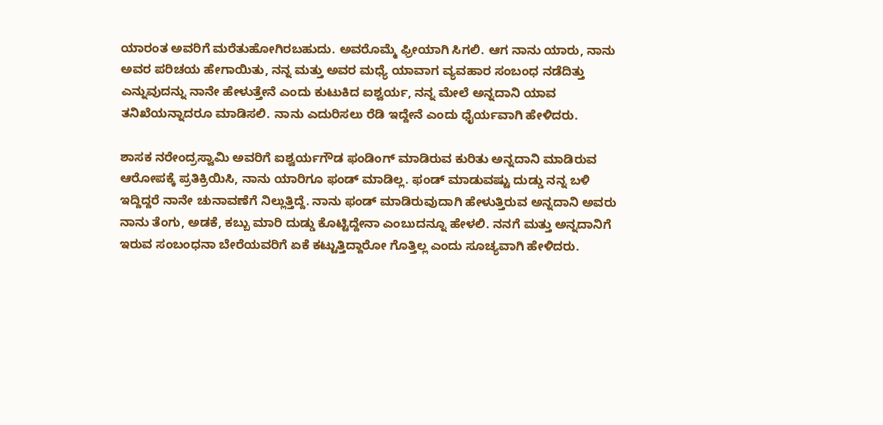ಯಾರಂತ ಅವರಿಗೆ ಮರೆತುಹೋಗಿರಬಹುದು. ಅವರೊಮ್ಮೆ ಫ್ರೀಯಾಗಿ ಸಿಗಲಿ. ಆಗ ನಾನು ಯಾರು, ನಾನು ಅವರ ಪರಿಚಯ ಹೇಗಾಯಿತು, ನನ್ನ ಮತ್ತು ಅವರ ಮಧ್ಯೆ ಯಾವಾಗ ವ್ಯವಹಾರ ಸಂಬಂಧ ನಡೆದಿತ್ತು ಎನ್ನುವುದನ್ನು ನಾನೇ ಹೇಳುತ್ತೇನೆ ಎಂದು ಕುಟುಕಿದ ಐಶ್ವರ್ಯ, ನನ್ನ ಮೇಲೆ ಅನ್ನದಾನಿ ಯಾವ ತನಿಖೆಯನ್ನಾದರೂ ಮಾಡಿಸಲಿ. ನಾನು ಎದುರಿಸಲು ರೆಡಿ ಇದ್ದೇನೆ ಎಂದು ಧೈರ್ಯವಾಗಿ ಹೇಳಿದರು.

ಶಾಸಕ ನರೇಂದ್ರಸ್ವಾಮಿ ಅವರಿಗೆ ಐಶ್ವರ್ಯಗೌಡ ಫಂಡಿಂಗ್ ಮಾಡಿರುವ ಕುರಿತು ಅನ್ನದಾನಿ ಮಾಡಿರುವ ಆರೋಪಕ್ಕೆ ಪ್ರತಿಕ್ರಿಯಿಸಿ, ನಾನು ಯಾರಿಗೂ ಫಂಡ್ ಮಾಡಿಲ್ಲ. ಫಂಡ್ ಮಾಡುವಷ್ಟು ದುಡ್ಡು ನನ್ನ ಬಳಿ ಇದ್ದಿದ್ದರೆ ನಾನೇ ಚುನಾವಣೆಗೆ ನಿಲ್ಲುತ್ತಿದ್ದೆ. ನಾನು ಫಂಡ್ ಮಾಡಿರುವುದಾಗಿ ಹೇಳುತ್ತಿರುವ ಅನ್ನದಾನಿ ಅವರು ನಾನು ತೆಂಗು, ಅಡಕೆ, ಕಬ್ಬು ಮಾರಿ ದುಡ್ಡು ಕೊಟ್ಟಿದ್ದೇನಾ ಎಂಬುದನ್ನೂ ಹೇಳಲಿ. ನನಗೆ ಮತ್ತು ಅನ್ನದಾನಿಗೆ ಇರುವ ಸಂಬಂಧನಾ ಬೇರೆಯವರಿಗೆ ಏಕೆ ಕಟ್ಟುತ್ತಿದ್ದಾರೋ ಗೊತ್ತಿಲ್ಲ ಎಂದು ಸೂಚ್ಯವಾಗಿ ಹೇಳಿದರು.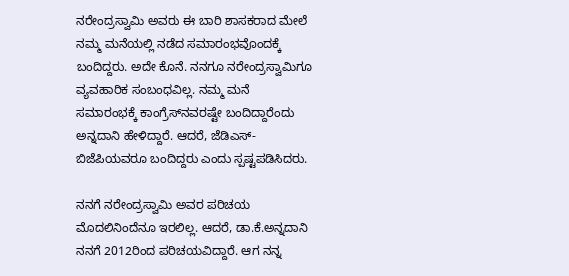ನರೇಂದ್ರಸ್ವಾಮಿ ಅವರು ಈ ಬಾರಿ ಶಾಸಕರಾದ ಮೇಲೆ ನಮ್ಮ ಮನೆಯಲ್ಲಿ ನಡೆದ ಸಮಾರಂಭವೊಂದಕ್ಕೆ ಬಂದಿದ್ದರು. ಅದೇ ಕೊನೆ. ನನಗೂ ನರೇಂದ್ರಸ್ವಾಮಿಗೂ ವ್ಯವಹಾರಿಕ ಸಂಬಂಧವಿಲ್ಲ. ನಮ್ಮ ಮನೆ ಸಮಾರಂಭಕ್ಕೆ ಕಾಂಗ್ರೆಸ್‌ನವರಷ್ಟೇ ಬಂದಿದ್ದಾರೆಂದು ಅನ್ನದಾನಿ ಹೇಳಿದ್ದಾರೆ. ಆದರೆ, ಜೆಡಿಎಸ್-ಬಿಜೆಪಿಯವರೂ ಬಂದಿದ್ದರು ಎಂದು ಸ್ಪಷ್ಟಪಡಿಸಿದರು.

ನನಗೆ ನರೇಂದ್ರಸ್ವಾಮಿ ಅವರ ಪರಿಚಯ ಮೊದಲಿನಿಂದೆನೂ ಇರಲಿಲ್ಲ. ಆದರೆ, ಡಾ.ಕೆ.ಅನ್ನದಾನಿ ನನಗೆ 2012ರಿಂದ ಪರಿಚಯವಿದ್ದಾರೆ. ಆಗ ನನ್ನ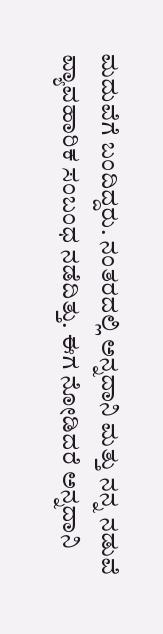ಮದುವೆಗೆ ಬಂದಿದ್ದರು. ನಂತರದಲ್ಲಿ ಅನ್ನದಾನಿ ಮತ್ತು ನನ್ನ ನಡುವೆ ವ್ಯಾವಹಾರಿಕ ಸಂಬಂಧ ನಡೆದಿತ್ತು. ಈಗ ನೋಡಿದರೆ ಅನ್ನದಾನಿ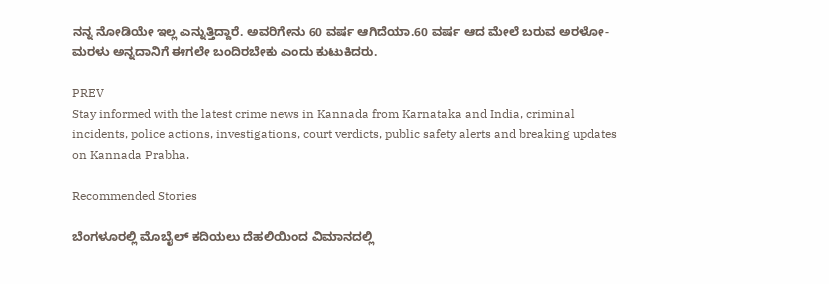ನನ್ನ ನೋಡಿಯೇ ಇಲ್ಲ ಎನ್ನುತ್ತಿದ್ದಾರೆ. ಅವರಿಗೇನು 60 ವರ್ಷ ಆಗಿದೆಯಾ.60 ವರ್ಷ ಆದ ಮೇಲೆ ಬರುವ ಅರಳೋ-ಮರಳು ಅನ್ನದಾನಿಗೆ ಈಗಲೇ ಬಂದಿರಬೇಕು ಎಂದು ಕುಟುಕಿದರು.

PREV
Stay informed with the latest crime news in Kannada from Karnataka and India, criminal incidents, police actions, investigations, court verdicts, public safety alerts and breaking updates on Kannada Prabha.

Recommended Stories

ಬೆಂಗಳೂರಲ್ಲಿ ಮೊಬೈಲ್ ಕದಿಯಲು ದೆಹಲಿಯಿಂದ ವಿಮಾನದಲ್ಲಿ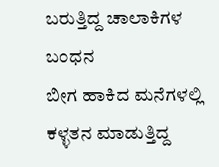ಬರುತ್ತಿದ್ದ ಚಾಲಾಕಿಗಳ ಬಂಧನ
ಬೀಗ ಹಾಕಿದ ಮನೆಗಳಲ್ಲಿ ಕಳ್ಳತನ ಮಾಡುತ್ತಿದ್ದ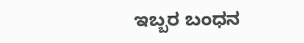ಇಬ್ಬರ ಬಂಧನ